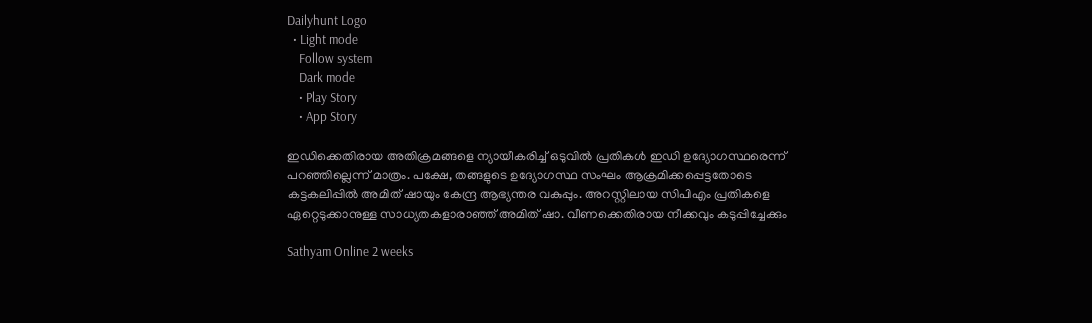Dailyhunt Logo
  • Light mode
    Follow system
    Dark mode
    • Play Story
    • App Story

ഇഡിക്കെതിരായ അതിക്രമങ്ങളെ ന്യായീകരിച്ച്‌ ഒടുവില്‍ പ്രതികള്‍ ഇഡി ഉദ്യോഗസ്ഥരെന്ന് പറഞ്ഞില്ലെന്ന് മാത്രം. പക്ഷേ, തങ്ങളുടെ ഉദ്യോഗസ്ഥ സംഘം ആക്രമിക്കപ്പെട്ടതോടെ കട്ടകലിപ്പില്‍ അമിത് ഷായും കേന്ദ്ര ആഭ്യന്തര വകുപ്പും. അറസ്റ്റിലായ സിപിഎം പ്രതികളെ ഏറ്റെടുക്കാനുള്ള സാധ്യതകളാരാഞ്ഞ് അമിത് ഷാ. വീണക്കെതിരായ നീക്കവും കടുപ്പിച്ചേക്കും

Sathyam Online 2 weeks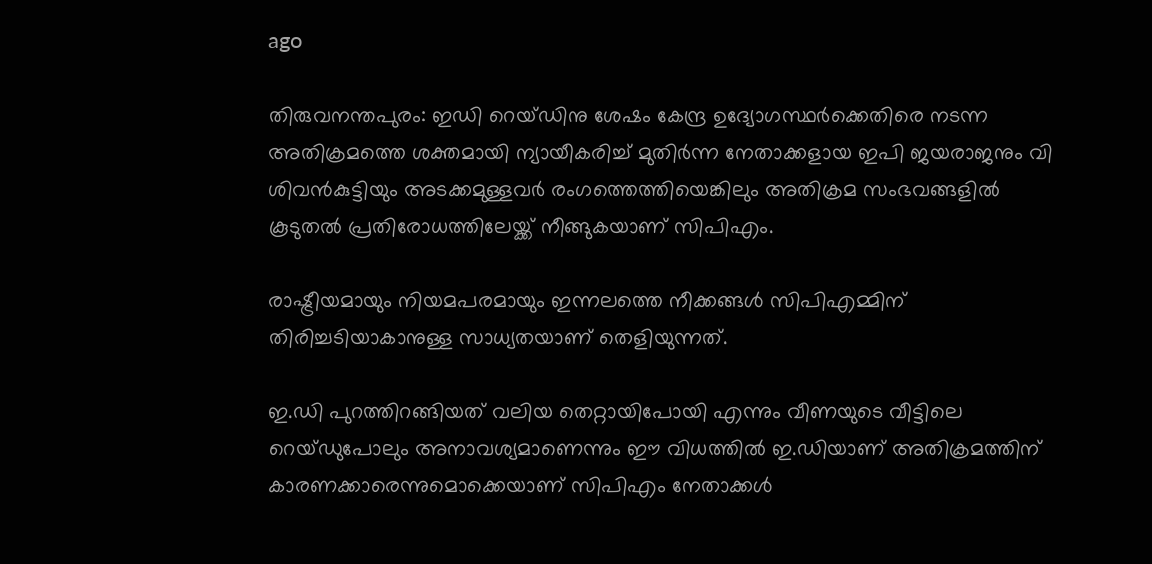ago

തിരുവനന്തപുരം: ഇഡി റെയ്ഡിനു ശേഷം കേന്ദ്ര ഉദ്യോഗസ്ഥര്‍ക്കെതിരെ നടന്ന അതിക്രമത്തെ ശക്തമായി ന്യായീകരിച്ച്‌ മുതിര്‍ന്ന നേതാക്കളായ ഇപി ജയരാജനും വി ശിവന്‍കുട്ടിയും അടക്കമുള്ളവര്‍ രംഗത്തെത്തിയെങ്കിലും അതിക്രമ സംഭവങ്ങളില്‍ കൂടുതല്‍ പ്രതിരോധത്തിലേയ്ക്ക് നീങ്ങുകയാണ് സിപിഎം.

രാഷ്ട്രീയമായും നിയമപരമായും ഇന്നലത്തെ നീക്കങ്ങള്‍ സിപിഎമ്മിന് തിരിച്ചടിയാകാനുള്ള സാധ്യതയാണ് തെളിയുന്നത്.

ഇ.ഡി പുറത്തിറങ്ങിയത് വലിയ തെറ്റായിപോയി എന്നും വീണയുടെ വീട്ടിലെ റെയ്ഡുപോലും അനാവശ്യമാണെന്നും ഈ വിധത്തില്‍ ഇ.ഡിയാണ് അതിക്രമത്തിന് കാരണക്കാരെന്നുമൊക്കെയാണ് സിപിഎം നേതാക്കള്‍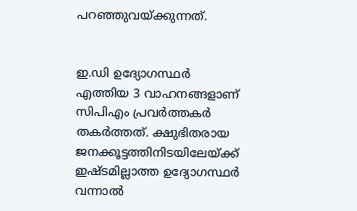പറഞ്ഞുവയ്ക്കുന്നത്.


ഇ.ഡി ഉദ്യോഗസ്ഥര്‍ എത്തിയ 3 വാഹനങ്ങളാണ് സിപിഎം പ്രവര്‍ത്തകര്‍ തകര്‍ത്തത്. ക്ഷുഭിതരായ ജനക്കൂട്ടത്തിനിടയിലേയ്ക്ക് ഇഷ്ടമില്ലാത്ത ഉദ്യോഗസ്ഥര്‍ വന്നാല്‍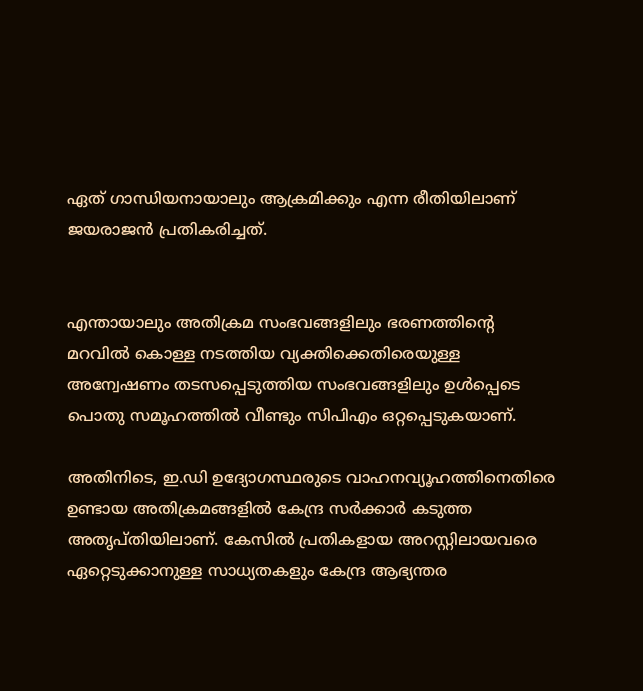ഏത് ഗാന്ധിയനായാലും ആക്രമിക്കും എന്ന രീതിയിലാണ് ജയരാജന്‍ പ്രതികരിച്ചത്.


എന്തായാലും അതിക്രമ സംഭവങ്ങളിലും ഭരണത്തിന്‍റെ മറവില്‍ കൊള്ള നടത്തിയ വ്യക്തിക്കെതിരെയുള്ള അന്വേഷണം തടസപ്പെടുത്തിയ സംഭവങ്ങളിലും ഉള്‍പ്പെടെ പൊതു സമൂഹത്തില്‍ വീണ്ടും സിപിഎം ഒറ്റപ്പെടുകയാണ്.

അതിനിടെ, ഇ.ഡി ഉദ്യോഗസ്ഥരുടെ വാഹനവ്യൂഹത്തിനെതിരെ ഉണ്ടായ അതിക്രമങ്ങളില്‍ കേന്ദ്ര സര്‍ക്കാര്‍ കടുത്ത അതൃപ്തിയിലാണ്. കേസില്‍ പ്രതികളായ അറസ്റ്റിലായവരെ ഏറ്റെടുക്കാനുള്ള സാധ്യതകളും കേന്ദ്ര ആഭ്യന്തര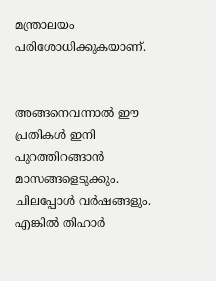മന്ത്രാലയം പരിശോധിക്കുകയാണ്.


അങ്ങനെവന്നാല്‍ ഈ പ്രതികള്‍ ഇനി പുറത്തിറങ്ങാന്‍ മാസങ്ങളെടുക്കും. ചിലപ്പോള്‍ വര്‍ഷങ്ങളും. എങ്കില്‍ തിഹാര്‍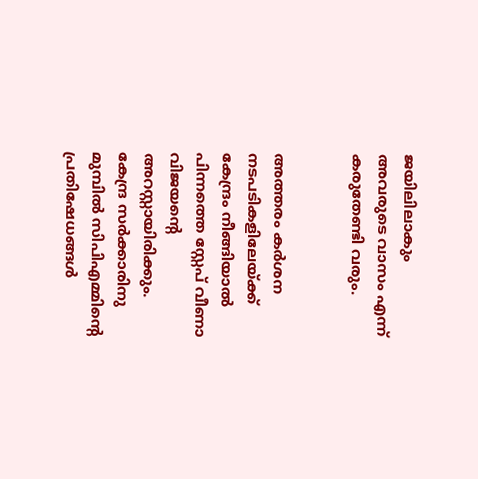ജയിലിലാകും അവരുടെ വാസം എന്ന് കരുതേണ്ടി വരും.


അത്തരം കര്‍ശന നടപടികളിലേയ്ക്ക് കേന്ദ്രം നീങ്ങിയാല്‍ പിന്നത്തെ സ്റ്റേപ് വീണാ വിജയന്‍റെ അറസ്റ്റായിരിക്കും. കേന്ദ്ര സര്‍ക്കാരിനു മുമ്പില്‍ സിപിഎമ്മിന്‍റെ പ്രതിഷേധങ്ങള്‍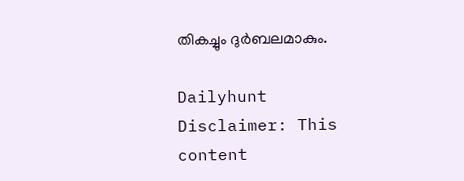തികച്ചും ദുര്‍ബലമാകും.

Dailyhunt
Disclaimer: This content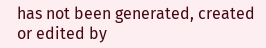has not been generated, created or edited by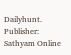Dailyhunt. Publisher: Sathyam Online